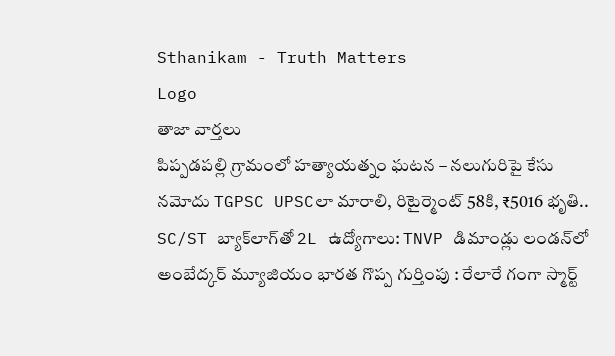Sthanikam - Truth Matters
Logo
తాజా వార్తలు
పిప్పడపల్లి గ్రామంలో హత్యాయత్నం ఘటన – నలుగురిపై కేసు నమోదు TGPSC UPSCలా మారాలి, రిటైర్మెంట్ 58కి, ₹5016 భృతి.. SC/ST బ్యాక్‌లాగ్‌తో 2L ఉద్యోగాలు: TNVP డిమాండ్లు లండన్‌లో అంబేద్కర్ మ్యూజియం భారత గొప్ప గుర్తింపు : రేలారే గంగా స్మార్ట్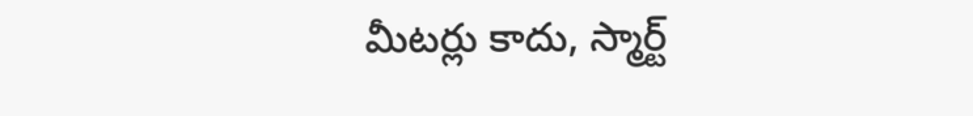మీటర్లు కాదు, స్మార్ట్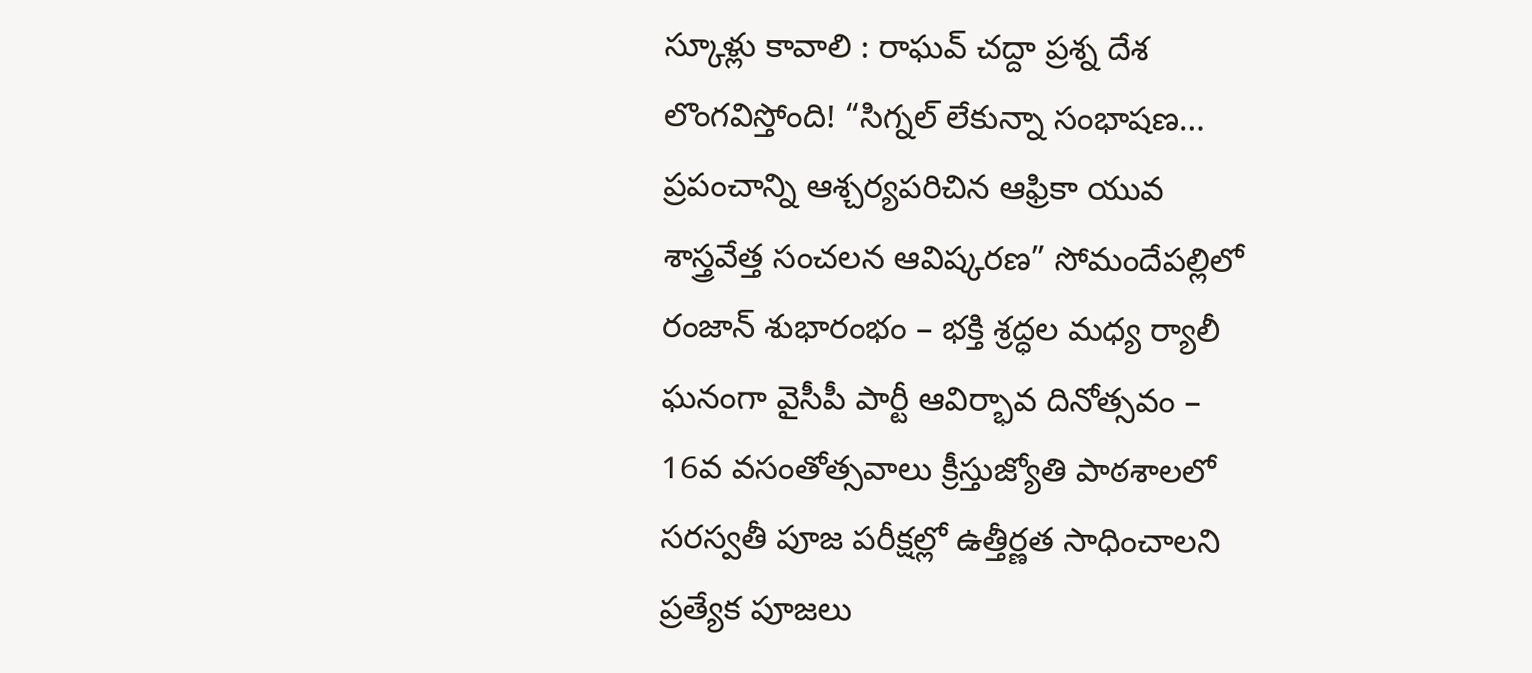స్కూళ్లు కావాలి : రాఘవ్ చద్దా ప్రశ్న దేశ లొంగవిస్తోంది! “సిగ్నల్ లేకున్నా సంభాషణ… ప్రపంచాన్ని ఆశ్చర్యపరిచిన ఆఫ్రికా యువ శాస్త్రవేత్త సంచలన ఆవిష్కరణ” సోమందేపల్లిలో రంజాన్ శుభారంభం – భక్తి శ్రద్ధల మధ్య ర్యాలీ ఘనంగా వైసీపీ పార్టీ ఆవిర్భావ దినోత్సవం – 16వ వసంతోత్సవాలు క్రీస్తుజ్యోతి పాఠశాలలో సరస్వతీ పూజ పరీక్షల్లో ఉత్తీర్ణత సాధించాలని ప్రత్యేక పూజలు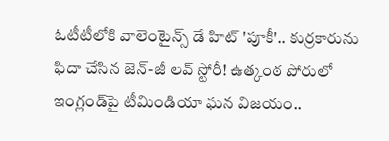ఓటీటీలోకి వాలెంటైన్స్ డే హిట్ 'పూకీ'.. కుర్రకారును ఫిదా చేసిన జెన్-జీ లవ్ స్టోరీ! ఉత్కంఠ పోరులో ఇంగ్లండ్‌పై టీమిండియా ఘన విజయం..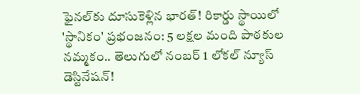ఫైనల్‌కు దూసుకెళ్లిన భారత్! రికార్డు స్థాయిలో 'స్థానికం' ప్రభంజనం: 5 లక్షల మంది పాఠకుల నమ్మకం.. తెలుగులో నంబర్ 1 లోకల్ న్యూస్ డెస్టినేషన్!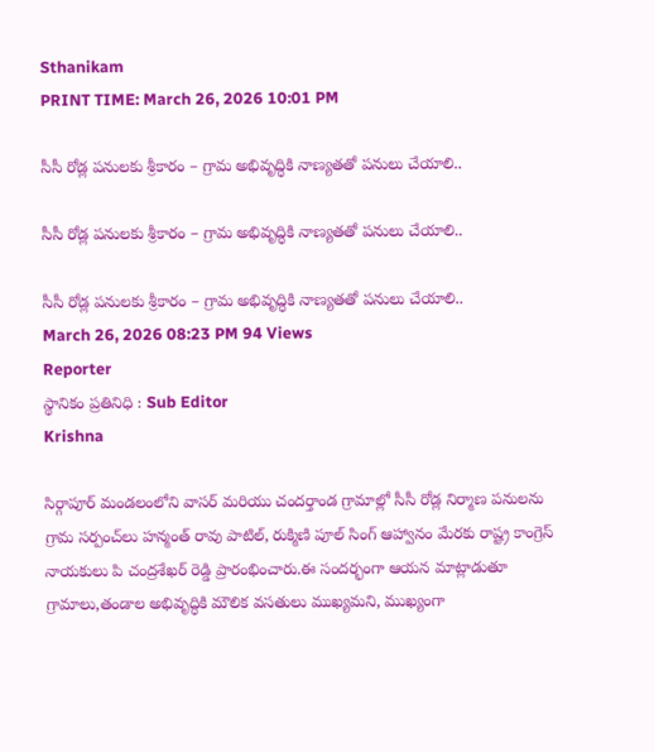Sthanikam
PRINT TIME: March 26, 2026 10:01 PM

సీసీ రోడ్ల పనులకు శ్రీకారం – గ్రామ అభివృద్ధికి నాణ్యతతో పనులు చేయాలి..

సీసీ రోడ్ల పనులకు శ్రీకారం – గ్రామ అభివృద్ధికి నాణ్యతతో పనులు చేయాలి..

సీసీ రోడ్ల పనులకు శ్రీకారం – గ్రామ అభివృద్ధికి నాణ్యతతో పనులు చేయాలి..
March 26, 2026 08:23 PM 94 Views
Reporter
స్థానికం ప్రతినిధి : Sub Editor
Krishna

సిర్గాపూర్ మండలంలోని వాసర్ మరియు చందర్తాండ గ్రామాల్లో సీసీ రోడ్ల నిర్మాణ పనులను గ్రామ సర్పంచ్‌లు హన్మంత్ రావు పాటిల్, రుక్మిణి పూల్ సింగ్ ఆహ్వానం మేరకు రాష్ట్ర కాంగ్రెస్ నాయకులు పి చంద్రశేఖర్ రెడ్డి ప్రారంభించారు.ఈ సందర్భంగా ఆయన మాట్లాడుతూ గ్రామాలు,తండాల అభివృద్ధికి మౌలిక వసతులు ముఖ్యమని, ముఖ్యంగా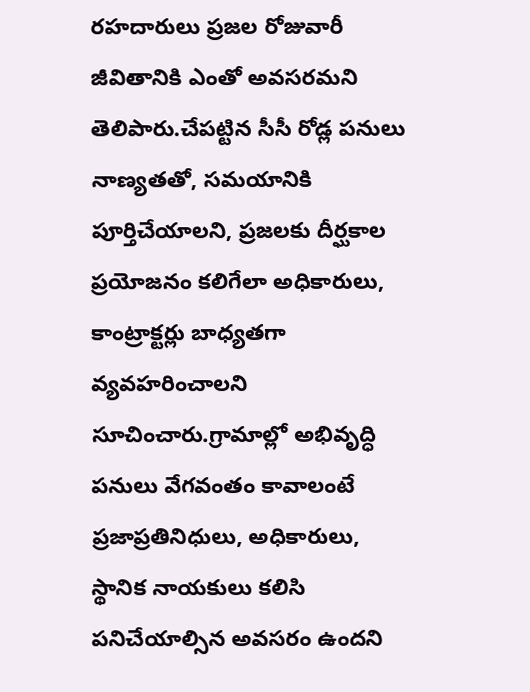రహదారులు ప్రజల రోజువారీ జీవితానికి ఎంతో అవసరమని తెలిపారు.చేపట్టిన సీసీ రోడ్ల పనులు నాణ్యతతో, సమయానికి పూర్తిచేయాలని, ప్రజలకు దీర్ఘకాల ప్రయోజనం కలిగేలా అధికారులు, కాంట్రాక్టర్లు బాధ్యతగా వ్యవహరించాలని సూచించారు.గ్రామాల్లో అభివృద్ధి పనులు వేగవంతం కావాలంటే ప్రజాప్రతినిధులు, అధికారులు, స్థానిక నాయకులు కలిసి పనిచేయాల్సిన అవసరం ఉందని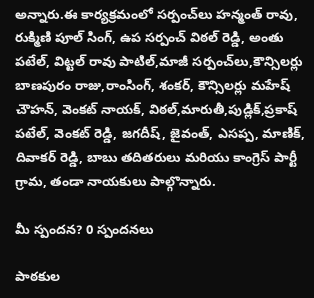అన్నారు.ఈ కార్యక్రమంలో సర్పంచ్‌లు హన్మంత్ రావు, రుక్మిణి పూల్ సింగ్, ఉప సర్పంచ్ విఠల్ రెడ్డి, అంతు పటేల్, విట్టల్ రావు పాటిల్,మాజీ సర్పంచ్‌లు,కౌన్సిలర్లు బాణపురం రాజు,రాంసింగ్, శంకర్, కౌన్సిలర్లు మహేష్ చౌహన్, వెంకట్ నాయక్, విఠల్,మారుతీ,పుడ్లిక్,ప్రకాష్ పటేల్, వెంకట్ రెడ్డి, జగదీష్, జైవంత్, ఎసప్ప, మాణిక్, దివాకర్ రెడ్డి, బాబు తదితరులు మరియు కాంగ్రెస్ పార్టీ గ్రామ, తండా నాయకులు పాల్గొన్నారు.

మీ స్పందన? 0 స్పందనలు

పాఠకుల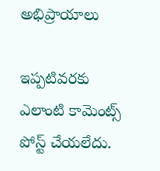అభిప్రాయాలు

ఇప్పటివరకు ఎలాంటి కామెంట్స్ పోస్ట్ చేయలేదు.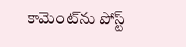కామెంట్‌ను పోస్ట్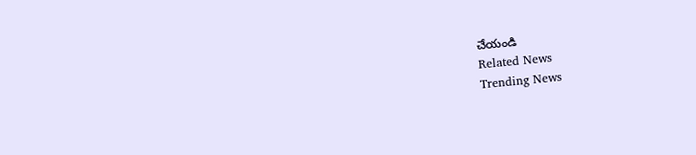చేయండి
Related News
Trending News